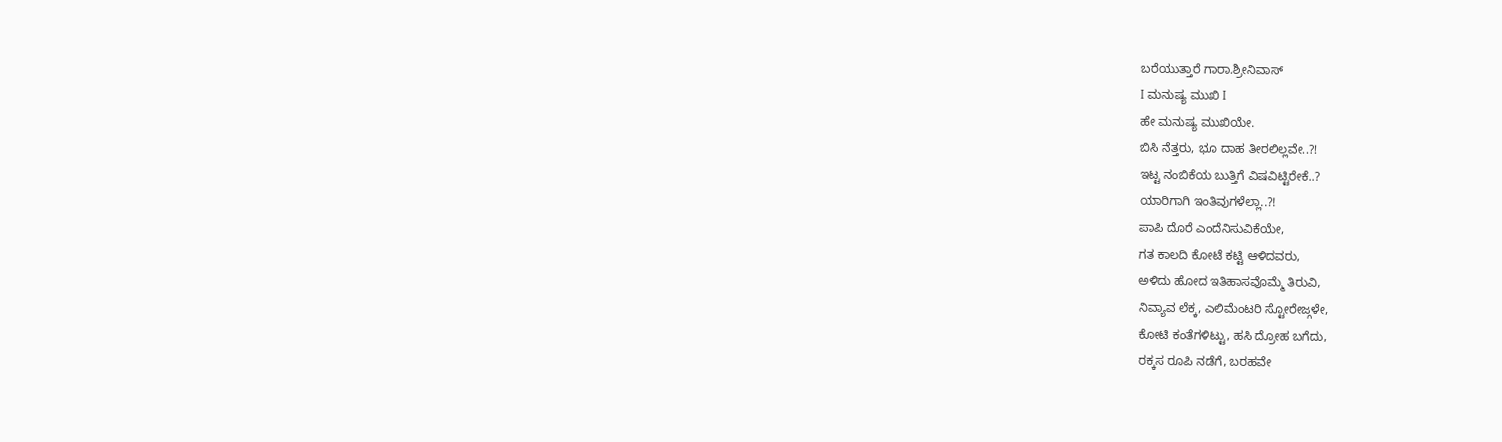ಬರೆಯುತ್ತಾರೆ ಗಾರಾ.ಶ್ರೀನಿವಾಸ್
I ಮನುಷ್ಯ ಮುಖಿ I
ಹೇ ಮನುಷ್ಯ ಮುಖಿಯೇ.
ಬಿಸಿ ನೆತ್ತರು, ಭೂ ದಾಹ ತೀರಲಿಲ್ಲವೇ..?!
ಇಟ್ಟ ನಂಬಿಕೆಯ ಬುತ್ತಿಗೆ ವಿಷವಿಟ್ಟಿರೇಕೆ..?
ಯಾರಿಗಾಗಿ ಇಂತಿವುಗಳೆಲ್ಲಾ..?!
ಪಾಪಿ ದೊರೆ ಎಂದೆನಿಸುವಿಕೆಯೇ,
ಗತ ಕಾಲದಿ ಕೋಟೆ ಕಟ್ಟಿ ಆಳಿದವರು,
ಅಳಿದು ಹೋದ ಇತಿಹಾಸವೊಮ್ಮೆ ತಿರುವಿ,
ನಿವ್ಯಾವ ಲೆಕ್ಕ, ಎಲಿಮೆಂಟರಿ ಸ್ಟೋರೇಜ್ಗಳೇ,
ಕೋಟಿ ಕಂತೆಗಳಿಟ್ಟು, ಹಸಿ ದ್ರೋಹ ಬಗೆದು,
ರಕ್ಕಸ ರೂಪಿ ನಡೆಗೆ, ಬರಹವೇ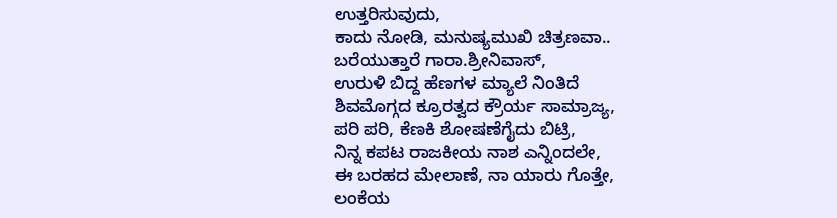ಉತ್ತರಿಸುವುದು,
ಕಾದು ನೋಡಿ, ಮನುಷ್ಯಮುಖಿ ಚಿತ್ರಣವಾ..
ಬರೆಯುತ್ತಾರೆ ಗಾರಾ.ಶ್ರೀನಿವಾಸ್,
ಉರುಳಿ ಬಿದ್ದ ಹೆಣಗಳ ಮ್ಯಾಲೆ ನಿಂತಿದೆ
ಶಿವಮೊಗ್ಗದ ಕ್ರೂರತ್ವದ ಕ್ರೌರ್ಯ ಸಾಮ್ರಾಜ್ಯ,
ಪರಿ ಪರಿ, ಕೆಣಕಿ ಶೋಷಣೆಗೈದು ಬಿಟ್ರಿ,
ನಿನ್ನ ಕಪಟ ರಾಜಕೀಯ ನಾಶ ಎನ್ನಿಂದಲೇ,
ಈ ಬರಹದ ಮೇಲಾಣೆ, ನಾ ಯಾರು ಗೊತ್ತೇ,
ಲಂಕೆಯ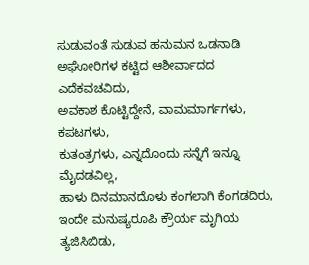ಸುಡುವಂತೆ ಸುಡುವ ಹನುಮನ ಒಡನಾಡಿ
ಅಘೋರಿಗಳ ಕಟ್ಟಿದ ಆಶೀರ್ವಾದದ ಎದೆಕವಚವಿದು,
ಅವಕಾಶ ಕೊಟ್ಟಿದ್ದೇನೆ, ವಾಮಮಾರ್ಗಗಳು, ಕಪಟಗಳು,
ಕುತಂತ್ರಗಳು, ಎನ್ನದೊಂದು ಸನ್ನೆಗೆ ಇನ್ನೂ ಮೈದಡವಿಲ್ಲ,
ಹಾಳು ದಿನಮಾನದೊಳು ಕಂಗಲಾಗಿ ಕೆಂಗಡದಿರು,
ಇಂದೇ ಮನುಷ್ಯರೂಪಿ ಕ್ರೌರ್ಯ ಮೃಗಿಯ ತ್ಯಜಿಸಿಬಿಡು,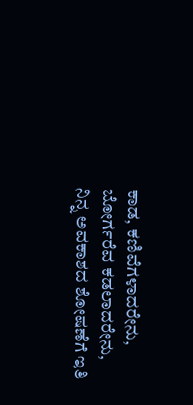ಕಾಡ, ಕಣಿವೆಗಳಾದರೇನು, ಬೋರ್ಗರೆವ ಕಡಲಾದರೇನು,
ನಿನ್ನ ಅವಕಾಶದ ಶೋಷಣೆಗೆ ಇತಿ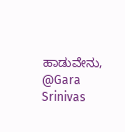ಹಾಡುವೇನು,
@Gara Srinivas